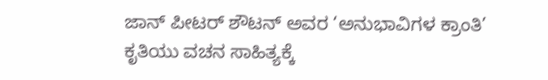ಜಾನ್ ಪೀಟರ್ ಶೌಟನ್ ಅವರ ‘ಅನುಭಾವಿಗಳ ಕ್ರಾಂತಿ’ ಕೃತಿಯು ವಚನ ಸಾಹಿತ್ಯಕ್ಕೆ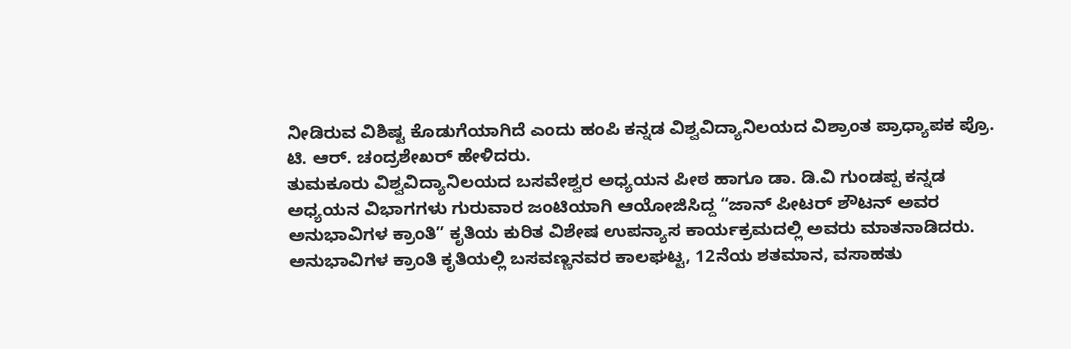ನೀಡಿರುವ ವಿಶಿಷ್ಟ ಕೊಡುಗೆಯಾಗಿದೆ ಎಂದು ಹಂಪಿ ಕನ್ನಡ ವಿಶ್ವವಿದ್ಯಾನಿಲಯದ ವಿಶ್ರಾಂತ ಪ್ರಾಧ್ಯಾಪಕ ಪ್ರೊ. ಟಿ. ಆರ್. ಚಂದ್ರಶೇಖರ್ ಹೇಳಿದರು.
ತುಮಕೂರು ವಿಶ್ವವಿದ್ಯಾನಿಲಯದ ಬಸವೇಶ್ವರ ಅಧ್ಯಯನ ಪೀಠ ಹಾಗೂ ಡಾ. ಡಿ.ವಿ ಗುಂಡಪ್ಪ ಕನ್ನಡ ಅಧ್ಯಯನ ವಿಭಾಗಗಳು ಗುರುವಾರ ಜಂಟಿಯಾಗಿ ಆಯೋಜಿಸಿದ್ದ “ಜಾನ್ ಪೀಟರ್ ಶೌಟನ್ ಅವರ ಅನುಭಾವಿಗಳ ಕ್ರಾಂತಿ” ಕೃತಿಯ ಕುರಿತ ವಿಶೇಷ ಉಪನ್ಯಾಸ ಕಾರ್ಯಕ್ರಮದಲ್ಲಿ ಅವರು ಮಾತನಾಡಿದರು.
ಅನುಭಾವಿಗಳ ಕ್ರಾಂತಿ ಕೃತಿಯಲ್ಲಿ ಬಸವಣ್ಣನವರ ಕಾಲಘಟ್ಟ, 12ನೆಯ ಶತಮಾನ, ವಸಾಹತು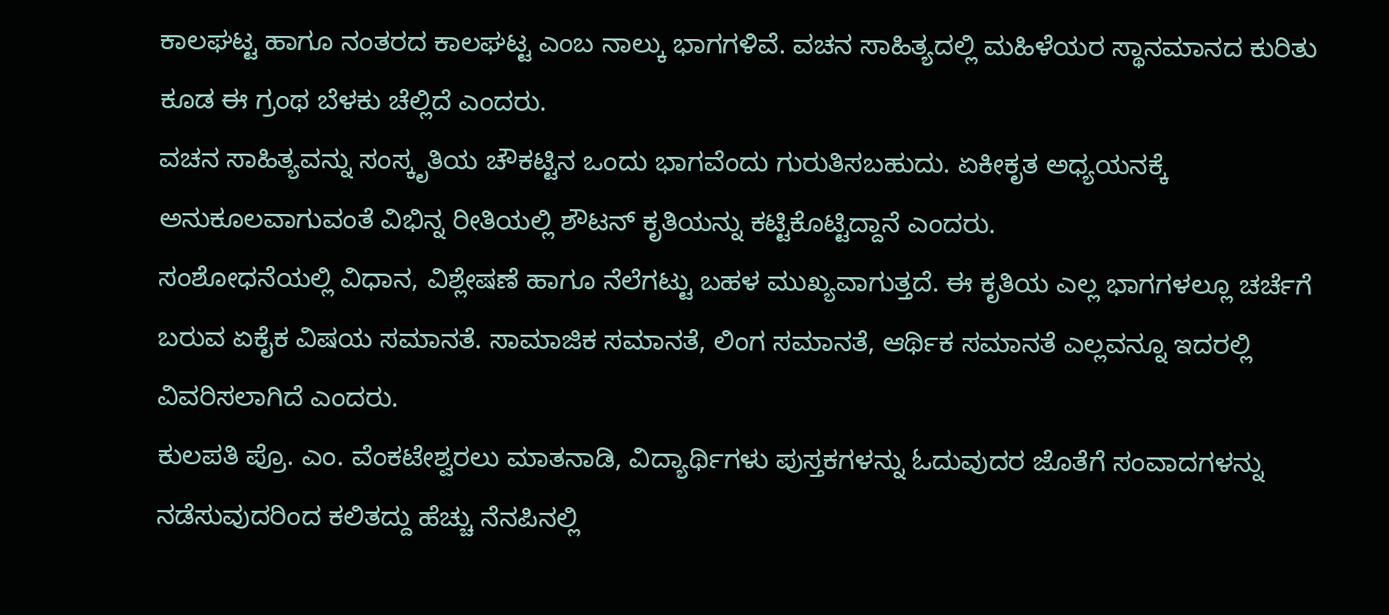ಕಾಲಘಟ್ಟ ಹಾಗೂ ನಂತರದ ಕಾಲಘಟ್ಟ ಎಂಬ ನಾಲ್ಕು ಭಾಗಗಳಿವೆ. ವಚನ ಸಾಹಿತ್ಯದಲ್ಲಿ ಮಹಿಳೆಯರ ಸ್ಥಾನಮಾನದ ಕುರಿತು ಕೂಡ ಈ ಗ್ರಂಥ ಬೆಳಕು ಚೆಲ್ಲಿದೆ ಎಂದರು.
ವಚನ ಸಾಹಿತ್ಯವನ್ನು ಸಂಸ್ಕೃತಿಯ ಚೌಕಟ್ಟಿನ ಒಂದು ಭಾಗವೆಂದು ಗುರುತಿಸಬಹುದು. ಏಕೀಕೃತ ಅಧ್ಯಯನಕ್ಕೆ ಅನುಕೂಲವಾಗುವಂತೆ ವಿಭಿನ್ನ ರೀತಿಯಲ್ಲಿ ಶೌಟನ್ ಕೃತಿಯನ್ನು ಕಟ್ಟಿಕೊಟ್ಟಿದ್ದಾನೆ ಎಂದರು.
ಸಂಶೋಧನೆಯಲ್ಲಿ ವಿಧಾನ, ವಿಶ್ಲೇಷಣೆ ಹಾಗೂ ನೆಲೆಗಟ್ಟು ಬಹಳ ಮುಖ್ಯವಾಗುತ್ತದೆ. ಈ ಕೃತಿಯ ಎಲ್ಲ ಭಾಗಗಳಲ್ಲೂ ಚರ್ಚೆಗೆ ಬರುವ ಏಕೈಕ ವಿಷಯ ಸಮಾನತೆ. ಸಾಮಾಜಿಕ ಸಮಾನತೆ, ಲಿಂಗ ಸಮಾನತೆ, ಆರ್ಥಿಕ ಸಮಾನತೆ ಎಲ್ಲವನ್ನೂ ಇದರಲ್ಲಿ ವಿವರಿಸಲಾಗಿದೆ ಎಂದರು.
ಕುಲಪತಿ ಪ್ರೊ. ಎಂ. ವೆಂಕಟೇಶ್ವರಲು ಮಾತನಾಡಿ, ವಿದ್ಯಾರ್ಥಿಗಳು ಪುಸ್ತಕಗಳನ್ನು ಓದುವುದರ ಜೊತೆಗೆ ಸಂವಾದಗಳನ್ನು ನಡೆಸುವುದರಿಂದ ಕಲಿತದ್ದು ಹೆಚ್ಚು ನೆನಪಿನಲ್ಲಿ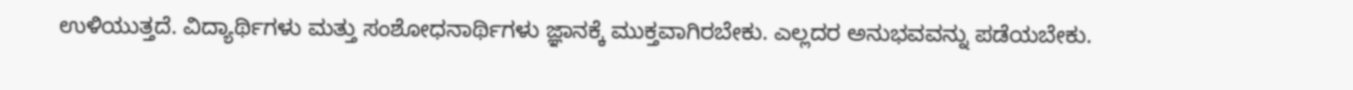ಉಳಿಯುತ್ತದೆ. ವಿದ್ಯಾರ್ಥಿಗಳು ಮತ್ತು ಸಂಶೋಧನಾರ್ಥಿಗಳು ಜ್ಞಾನಕ್ಕೆ ಮುಕ್ತವಾಗಿರಬೇಕು. ಎಲ್ಲದರ ಅನುಭವವನ್ನು ಪಡೆಯಬೇಕು.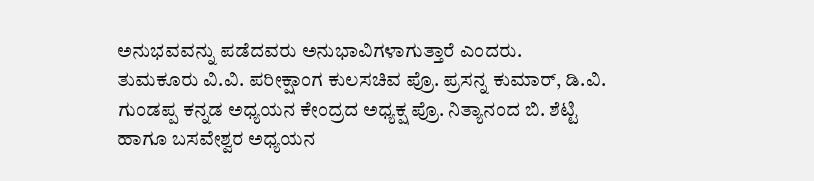ಅನುಭವವನ್ನು ಪಡೆದವರು ಅನುಭಾವಿಗಳಾಗುತ್ತಾರೆ ಎಂದರು.
ತುಮಕೂರು ವಿ.ವಿ. ಪರೀಕ್ಷಾಂಗ ಕುಲಸಚಿವ ಪ್ರೊ. ಪ್ರಸನ್ನ ಕುಮಾರ್, ಡಿ.ವಿ. ಗುಂಡಪ್ಪ ಕನ್ನಡ ಅಧ್ಯಯನ ಕೇಂದ್ರದ ಅಧ್ಯಕ್ಷ ಪ್ರೊ. ನಿತ್ಯಾನಂದ ಬಿ. ಶೆಟ್ಟಿ ಹಾಗೂ ಬಸವೇಶ್ವರ ಅಧ್ಯಯನ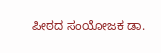ಪೀಠದ ಸಂಯೋಜಕ ಡಾ.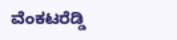ವೆಂಕಟರೆಡ್ಡಿ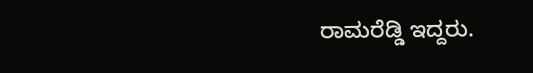ರಾಮರೆಡ್ಡಿ ಇದ್ದರು.